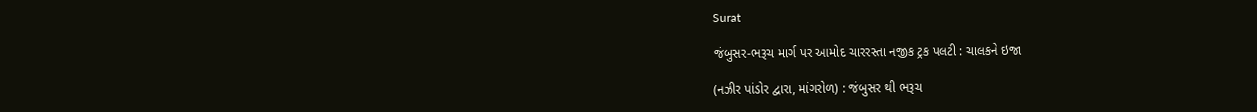Surat

જંબુસર-ભરૂચ માર્ગ પર આમોદ ચારરસ્તા નજીક ટ્રક પલટી : ચાલકને ઇજા

(નઝીર પાંડોર દ્વારા, માંગરોળ) : જંબુસર થી ભરૂચ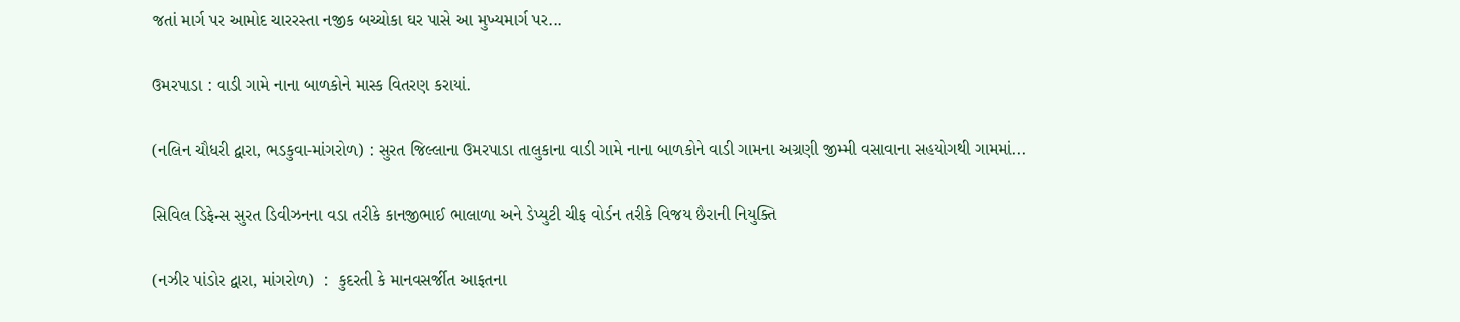જતાં માર્ગ પર આમોદ ચારરસ્તા નજીક બચ્ચોકા ઘર પાસે આ મુખ્યમાર્ગ પર...

ઉમરપાડા : વાડી ગામે નાના બાળકોને માસ્ક વિતરણ કરાયાં.

(નલિન ચૌધરી દ્વારા, ભડકુવા-માંગરોળ) : સુરત જિલ્લાના ઉમરપાડા તાલુકાના વાડી ગામે નાના બાળકોને વાડી ગામના અગ્રણી જીમ્મી વસાવાના સહયોગથી ગામમાં...

સિવિલ ડિફેન્સ સુરત ડિવીઝનના વડા તરીકે કાનજીભાઈ ભાલાળા અને ડેપ્યુટી ચીફ વોર્ડન તરીકે વિજય છૈરાની નિયુક્તિ

(નઝીર પાંડોર દ્વારા, માંગરોળ)  :  કુદરતી કે માનવસર્જીત આફતના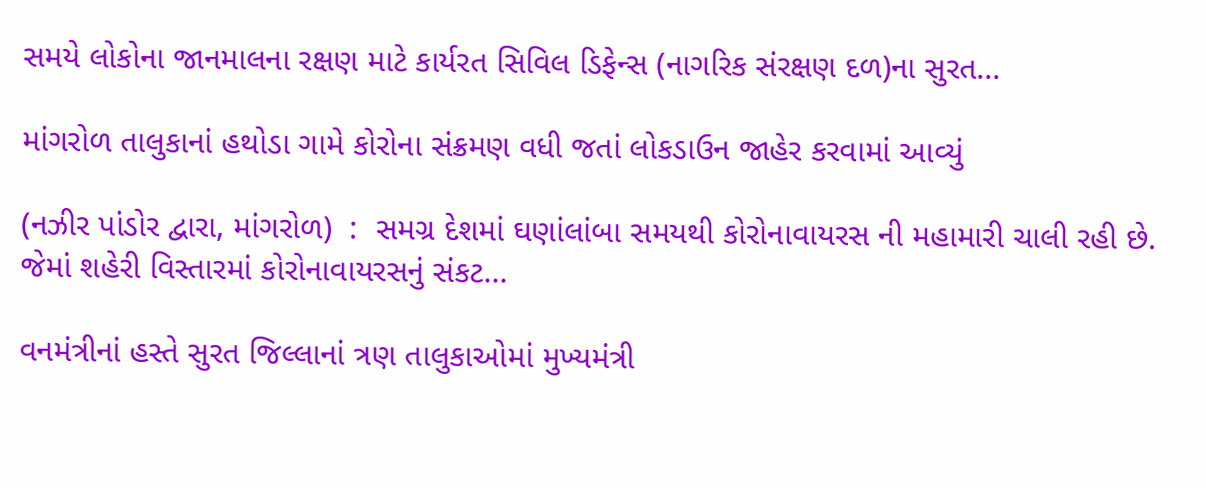સમયે લોકોના જાનમાલના રક્ષણ માટે કાર્યરત સિવિલ ડિફેન્સ (નાગરિક સંરક્ષણ દળ)ના સુરત...

માંગરોળ તાલુકાનાં હથોડા ગામે કોરોના સંક્રમણ વધી જતાં લોકડાઉન જાહેર કરવામાં આવ્યું

(નઝીર પાંડોર દ્વારા, માંગરોળ)  :  સમગ્ર દેશમાં ઘણાંલાંબા સમયથી કોરોનાવાયરસ ની મહામારી ચાલી રહી છે. જેમાં શહેરી વિસ્તારમાં કોરોનાવાયરસનું સંકટ...

વનમંત્રીનાં હસ્તે સુરત જિલ્લાનાં ત્રણ તાલુકાઓમાં મુખ્યમંત્રી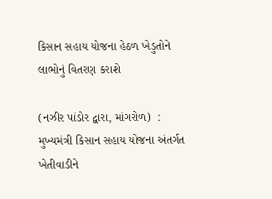કિસાન સહાય યોજના હેઠળ ખેડુતોને લાભોનું વિતરણ કરાશે

(નઝીર પાંડોર દ્વારા, માંગરોળ)  : મુખ્યમંત્રી કિસાન સહાય યોજના અંતર્ગત ખેતીવાડીને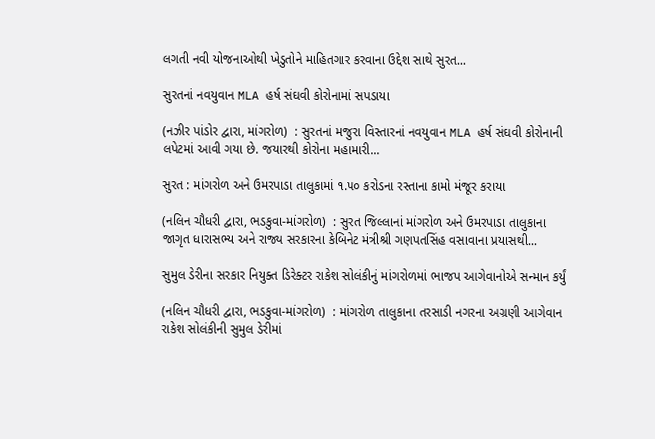લગતી નવી યોજનાઓથી ખેડુતોને માહિતગાર કરવાના ઉદ્દેશ સાથે સુરત...

સુરતનાં નવયુવાન MLA હર્ષ સંઘવી કોરોનામાં સપડાયા

(નઝીર પાંડોર દ્વારા, માંગરોળ)  : સુરતનાં મજુરા વિસ્તારનાં નવયુવાન MLA હર્ષ સંઘવી કોરોનાની લપેટમાં આવી ગયા છે. જયારથી કોરોના મહામારી...

સુરત : માંગરોળ અને ઉમરપાડા તાલુકામાં ૧.૫૦ કરોડના રસ્તાના કામો મંજૂર કરાયા

(નલિન ચૌધરી દ્વારા, ભડકુવા-માંગરોળ)  : સુરત જિલ્લાનાં માંગરોળ અને ઉમરપાડા તાલુકાના જાગૃત ધારાસભ્ય અને રાજ્ય સરકારના કેબિનેટ મંત્રીશ્રી ગણપતસિંહ વસાવાના પ્રયાસથી...

સુમુલ ડેરીના સરકાર નિયુક્ત ડિરેક્ટર રાકેશ સોલંકીનું માંગરોળમાં ભાજપ આગેવાનોએ સન્માન કર્યું

(નલિન ચૌધરી દ્વારા, ભડકુવા-માંગરોળ)  : માંગરોળ તાલુકાના તરસાડી નગરના અગ્રણી આગેવાન રાકેશ સોલંકીની સુમુલ ડેરીમાં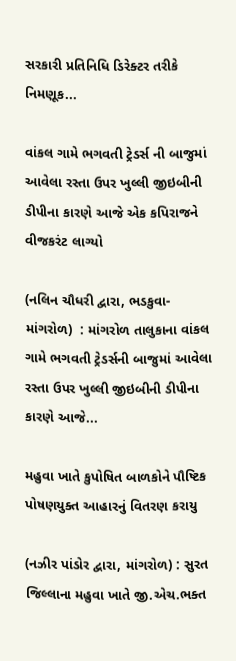સરકારી પ્રતિનિધિ ડિરેક્ટર તરીકે નિમણૂક...

વાંકલ ગામે ભગવતી ટ્રેડર્સ ની બાજુમાં આવેલા રસ્તા ઉપર ખુલ્લી જીઇબીની ડીપીના કારણે આજે એક કપિરાજને વીજકરંટ લાગ્યો

(નલિન ચૌધરી દ્વારા, ભડકુવા-માંગરોળ)  : માંગરોળ તાલુકાના વાંકલ ગામે ભગવતી ટ્રેડર્સની બાજુમાં આવેલા રસ્તા ઉપર ખુલ્લી જીઇબીની ડીપીના કારણે આજે...

મહુવા ખાતે કુપોષિત બાળકોને પૌષ્ટિક પોષણયુક્ત આહારનું વિતરણ કરાયુ

(નઝીર પાંડોર દ્વારા, માંગરોળ) : સુરત જિલ્લાના મહુવા ખાતે જી.એચ.ભક્ત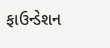ફાઉન્ડેશન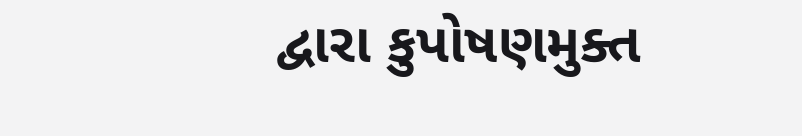દ્વારા કુપોષણમુક્ત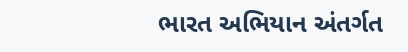ભારત અભિયાન અંતર્ગત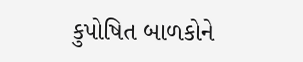કુપોષિત બાળકોને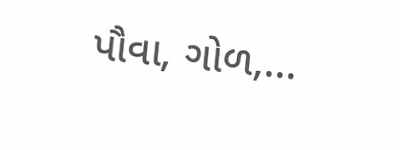પૌવા, ગોળ,...